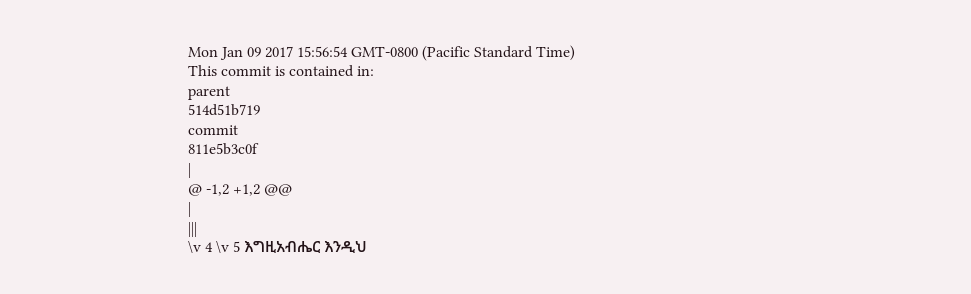Mon Jan 09 2017 15:56:54 GMT-0800 (Pacific Standard Time)
This commit is contained in:
parent
514d51b719
commit
811e5b3c0f
|
@ -1,2 +1,2 @@
|
|||
\v 4 \v 5 እግዚአብሔር እንዲህ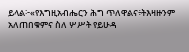ይላል፦«የእግዚአብሔርን ሕግ ጥለዋልና፥ትእዛዙንም አለጠበቁምና ስለ ሦሥት የይሁዳ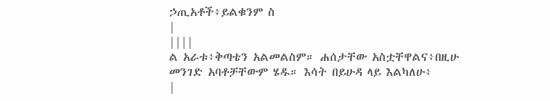ኃጢአቶች፥ይልቁንም ስ
|
||||
ል አራቱ፥ቅጣቴን አልመልስም። ሐሰታቸው አስቷቸዋልና፥በዚሁ መንገድ አባቶቻቸውም ሄዱ። እሳት በይሁዳ ላይ እልካለሁ፥
|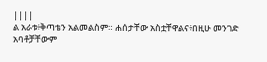||||
ል አራቱ፥ቅጣቴን አልመልስም። ሐሰታቸው አስቷቸዋልና፥በዚሁ መንገድ አባቶቻቸውም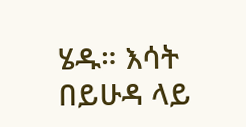ሄዱ። እሳት በይሁዳ ላይ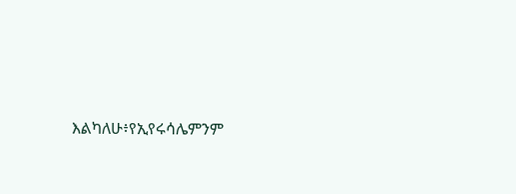እልካለሁ፥የኢየሩሳሌምንም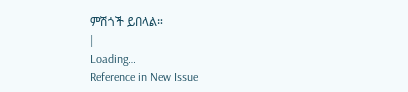ምሽጎች ይበላል።
|
Loading…
Reference in New Issue